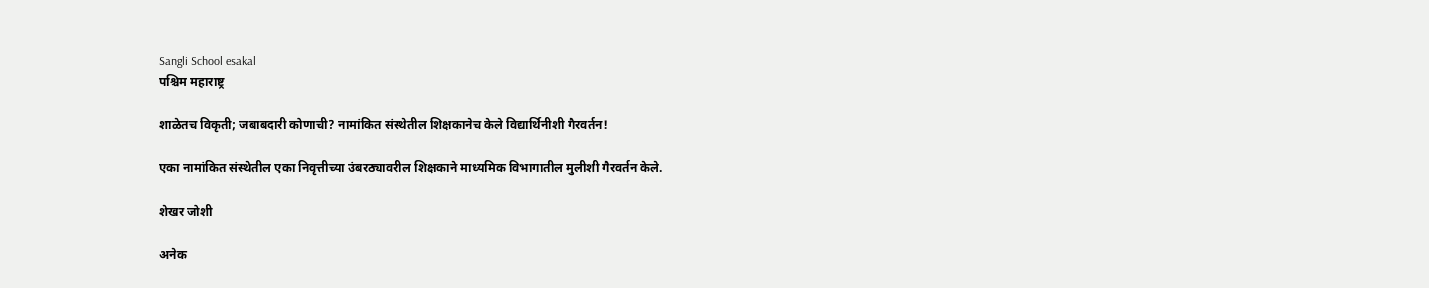Sangli School esakal
पश्चिम महाराष्ट्र

शाळेतच विकृती; जबाबदारी कोणाची? नामांकित संस्‍थेतील शिक्षकानेच केले विद्यार्थिनीशी गैरवर्तन!

एका नामांकित संस्‍थेतील एका निवृत्तीच्या उंबरठ्यावरील शिक्षकाने माध्यमिक विभागातील मुलीशी गैरवर्तन केले.

शेखर जोशी

अनेक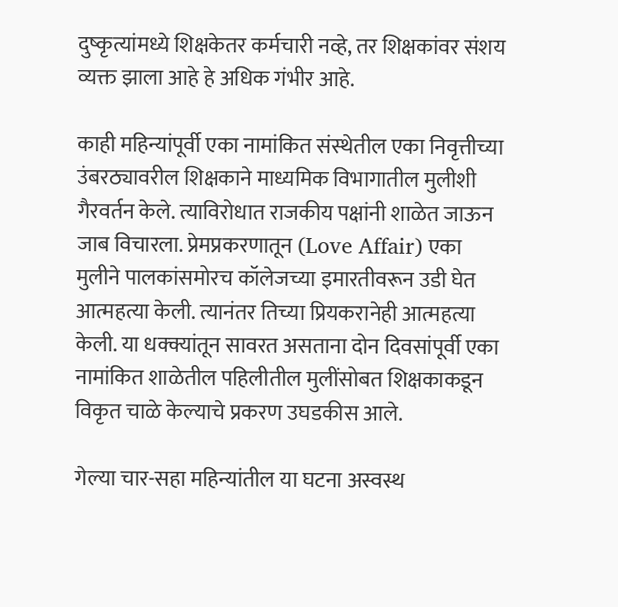दुष्कृत्यांमध्ये शिक्षकेतर कर्मचारी नव्हे, तर शिक्षकांवर संशय व्यक्त झाला आहे हे अधिक गंभीर आहे.

काही महिन्यांपूर्वी एका नामांकित संस्‍थेतील एका निवृत्तीच्या उंबरठ्यावरील शिक्षकाने माध्यमिक विभागातील मुलीशी गैरवर्तन केले. त्याविरोधात राजकीय पक्षांनी शाळेत जाऊन जाब विचारला. प्रेमप्रकरणातून (Love Affair) एका मुलीने पालकांसमोरच कॉलेजच्या इमारतीवरून उडी घेत आत्महत्या केली. त्यानंतर तिच्या प्रियकरानेही आत्महत्या केली. या धक्क्यांतून सावरत असताना दोन दिवसांपूर्वी एका नामांकित शाळेतील पहिलीतील मुलींसोबत शिक्षकाकडून विकृत चाळे केल्याचे प्रकरण उघडकीस आले.

गेल्या चार-सहा महिन्यांतील या घटना अस्वस्थ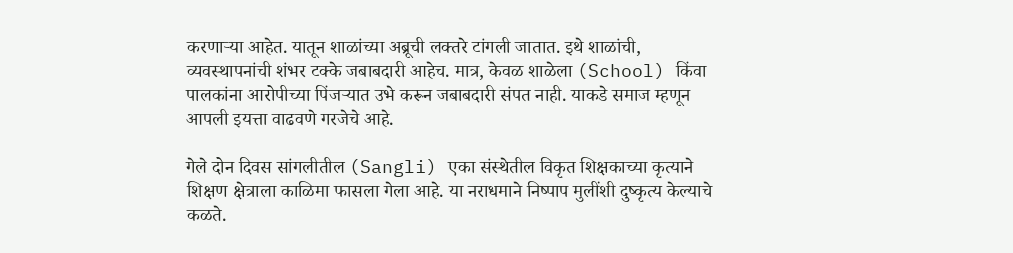करणाऱ्या आहेत. यातून शाळांच्या अब्रूची लक्तरे टांगली जातात. इथे शाळांची, व्यवस्थापनांची शंभर टक्के जबाबदारी आहेच. मात्र, केवळ शाळेला (School) किंवा पालकांना आरोपीच्या पिंजऱ्यात उभे करून जबाबदारी संपत नाही. याकडे समाज म्हणून आपली इयत्ता वाढवणे गरजेचे आहे.

गेले दोन दिवस सांगलीतील (Sangli) एका संस्थेतील विकृत शिक्षकाच्या कृत्याने शिक्षण क्षेत्राला काळिमा फासला गेला आहे. या नराधमाने निष्पाप मुलींशी दुष्कृत्य केल्याचे कळते.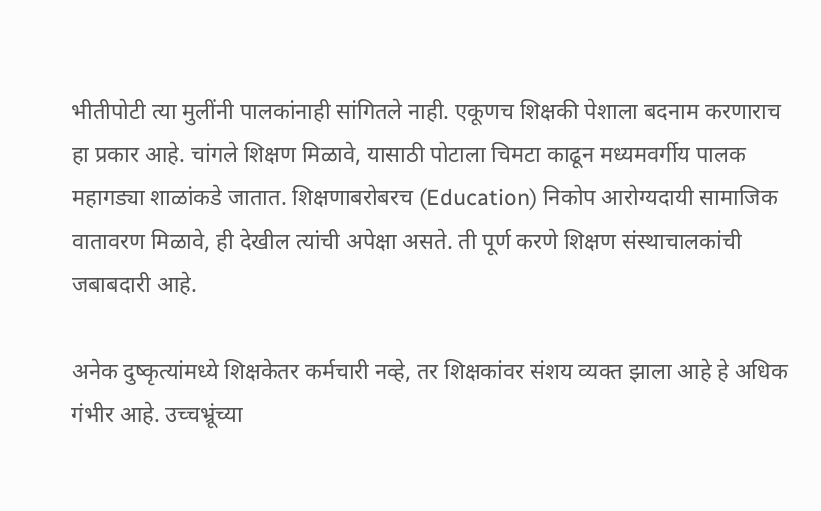भीतीपोटी त्या मुलींनी पालकांनाही सांगितले नाही. एकूणच शिक्षकी पेशाला बदनाम करणाराच हा प्रकार आहे. चांगले शिक्षण मिळावे, यासाठी पोटाला चिमटा काढून मध्यमवर्गीय पालक महागड्या शाळांकडे जातात. शिक्षणाबरोबरच (Education) निकोप आरोग्यदायी सामाजिक वातावरण मिळावे, ही देखील त्यांची अपेक्षा असते. ती पूर्ण करणे शिक्षण संस्थाचालकांची जबाबदारी आहे.

अनेक दुष्कृत्यांमध्ये शिक्षकेतर कर्मचारी नव्हे, तर शिक्षकांवर संशय व्यक्त झाला आहे हे अधिक गंभीर आहे. उच्चभ्रूंच्या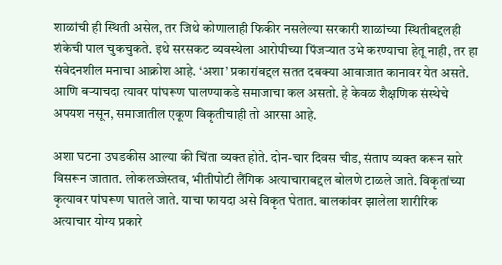शाळांची ही स्थिती असेल, तर जिथे कोणालाही फिकीर नसलेल्या सरकारी शाळांच्या स्थितीबद्दलही शंकेची पाल चुकचुकते. इथे सरसकट व्यवस्थेला आरोपीच्या पिंजऱ्यात उभे करण्याचा हेतू नाही, तर हा संवेदनशील मनाचा आक्रोश आहे. ‘अशा’ प्रकारांबद्दल सतत दबक्या आवाजात कानावर येत असते. आणि बऱ्याचदा त्यावर पांघरूण घालण्याकडे समाजाचा कल असतो. हे केवळ शैक्षणिक संस्थेचे अपयश नसून, समाजातील एकूण विकृतीचाही तो आरसा आहे.

अशा घटना उघडकीस आल्या की चिंता व्यक्त होते. दोन-चार दिवस चीड, संताप व्यक्त करून सारे विसरून जातात. लोकलज्जेस्तव, भीतीपोटी लैंगिक अत्याचाराबद्दल बोलणे टाळले जाते. विकृतांच्या कृत्यावर पांघरूण घातले जाते. याचा फायदा असे विकृत घेतात. बालकांवर झालेला शारीरिक अत्याचार योग्य प्रकारे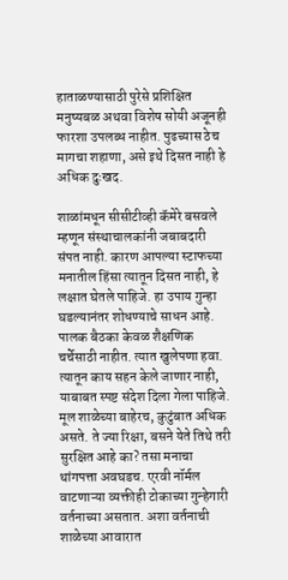हाताळण्यासाठी पुरेसे प्रशिक्षित मनुष्यबळ अथवा विशेष सोयी अजूनही फारशा उपलब्ध नाहीत. पुढच्यास ठेच मागचा शहाणा, असे इथे दिसत नाही हे अधिक दुःखद.

शाळांमधून सीसीटीव्ही कॅमेरे बसवले म्हणून संस्थाचालकांनी जबाबदारी संपत नाही. कारण आपल्या स्टाफच्या मनातील हिंसा त्यातून दिसत नाही, हे लक्षात घेतले पाहिजे. हा उपाय गुन्हा घडल्यानंतर शोधण्याचे साधन आहे. पालक बैठका केवळ शैक्षणिक चर्चेसाठी नाहीत. त्यात खुलेपणा हवा. त्यातून काय सहन केले जाणार नाही, याबाबत स्पष्ट संदेश दिला गेला पाहिजे. मूल शाळेच्या बाहेरच, कुटुंबात अधिक असते. ते ज्या रिक्षा, बसने येते तिथे तरी सुरक्षित आहे का? तसा मनाचा थांगपत्ता अवघडच. एरवी नॉर्मल वाटणाऱ्या व्यक्तीही टोकाच्या गुन्हेगारी वर्तनाच्या असतात. अशा वर्तनाची शाळेच्या आवारात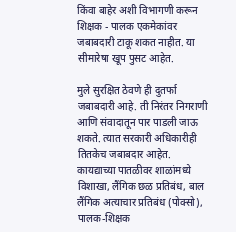किंवा बाहेर अशी विभागणी करून शिक्षक - पालक एकमेकांवर जबाबदारी टाकू शकत नाहीत. या सीमारेषा खूप पुसट आहेत.

मुले सुरक्षित ठेवणे ही दुतर्फा जबाबदारी आहे. ती निरंतर निगराणी आणि संवादातून पार पाडली जाऊ शकते. त्यात सरकारी अधिकारीही तितकेच जबाबदार आहेत. कायद्याच्या पातळीवर शाळांमध्ये विशाखा, लैंगिक छळ प्रतिबंध, बाल लैंगिक अत्याचार प्रतिबंध (पोक्सो), पालक-शिक्षक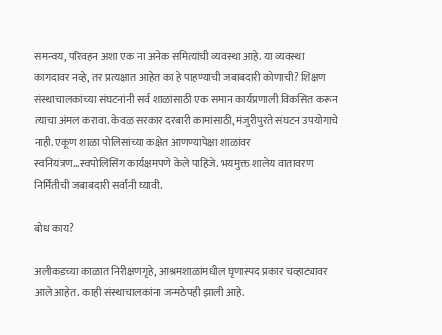समन्वय, परिवहन अशा एक ना अनेक समित्यांची व्यवस्था आहे. या व्यवस्था कागदावर नव्हे, तर प्रत्यक्षात आहेत का हे पाहण्याची जबाबदारी कोणाची? शिक्षण संस्थाचालकांच्या संघटनांनी सर्व शाळांसाठी एक समान कार्यप्रणाली विकसित करून त्‍याचा अंमल करावा. केवळ सरकार दरबारी कामांसाठी, मंजुरीपुरते संघटन उपयोगाचे नाही. एकूण शाळा पोलिसांच्या कक्षेत आणण्यापेक्षा शाळांवर स्वनियंत्रण...स्वपोलिसिंग कार्यक्षमपणे केले पाहिजे. भयमुक्त शालेय वातावरण निर्मितीची जबाबदारी सर्वांनी घ्यावी.

बोध काय?

अलीकडच्या काळात निरीक्षणगृहे, आश्रमशाळांमधील घृणास्पद प्रकार चव्हाट्यावर आले आहेत. काही संस्थाचालकांना जन्मठेपही झाली आहे.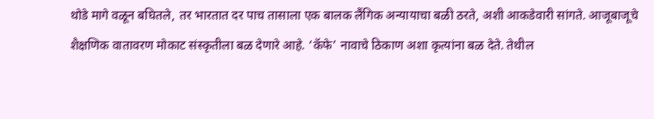थोडे मागे वळून बघितले, तर भारतात दर पाच तासाला एक बालक लैंगिक अन्यायाचा बळी ठरते, अशी आकडेवारी सांगते. आजूबाजूचे शैक्षणिक वातावरण मोकाट संस्कृतीला बळ देणारे आहे. ‘कॅफे’ नावाचे ठिकाण अशा कृत्यांना बळ देते. तेथील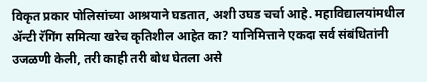विकृत प्रकार पोलिसांच्या आश्रयाने घडतात, अशी उघड चर्चा आहे. महाविद्यालयांमधील ॲन्टी रॅगिंग समित्या खरेच कृतिशील आहेत का? यानिमित्ताने एकदा सर्व संबंधितांनी उजळणी केली, तरी काही तरी बोध घेतला असे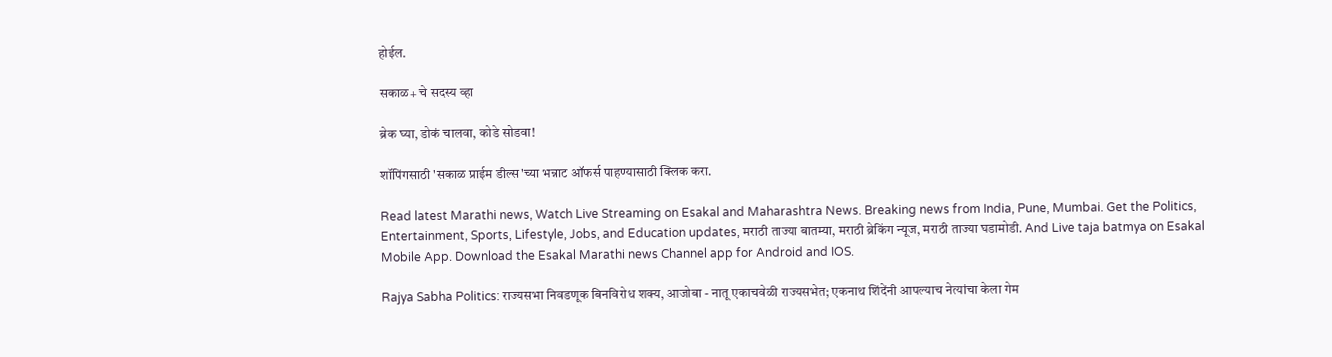होईल.

सकाळ+ चे सदस्य व्हा

ब्रेक घ्या, डोकं चालवा, कोडे सोडवा!

शॉपिंगसाठी 'सकाळ प्राईम डील्स'च्या भन्नाट ऑफर्स पाहण्यासाठी क्लिक करा.

Read latest Marathi news, Watch Live Streaming on Esakal and Maharashtra News. Breaking news from India, Pune, Mumbai. Get the Politics, Entertainment, Sports, Lifestyle, Jobs, and Education updates, मराठी ताज्या बातम्या, मराठी ब्रेकिंग न्यूज, मराठी ताज्या घडामोडी. And Live taja batmya on Esakal Mobile App. Download the Esakal Marathi news Channel app for Android and IOS.

Rajya Sabha Politics: राज्यसभा निवडणूक बिनविरोध शक्य, आजोबा - नातू एकाचवेळी राज्यसभेत; एकनाथ शिंदेंनी आपल्याच नेत्यांचा केला गेम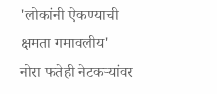'लोकांनी ऐकण्याची क्षमता गमावलीय' नोरा फतेही नेटकऱ्यांवर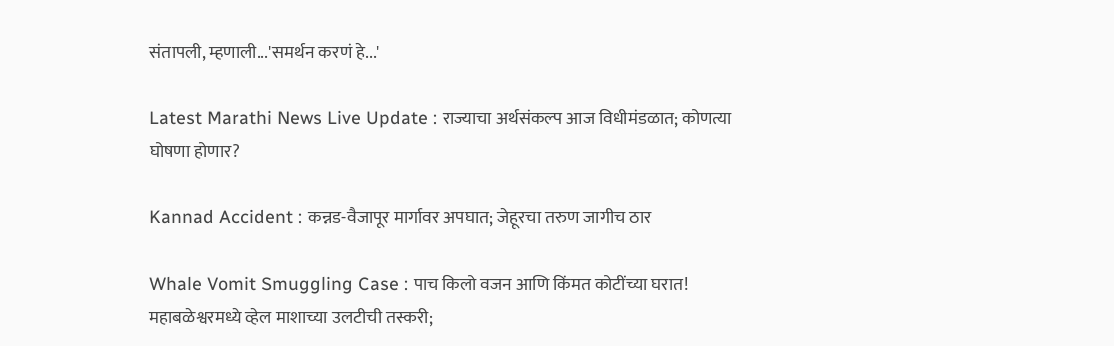संतापली, म्हणाली...'समर्थन करणं हे...'

Latest Marathi News Live Update : राज्याचा अर्थसंकल्प आज विधीमंडळात; कोणत्या घोषणा होणार?

Kannad Accident : कन्नड-वैजापूर मार्गावर अपघात; जेहूरचा तरुण जागीच ठार

Whale Vomit Smuggling Case : पाच किलो वजन आणि किंमत कोटींच्या घरात! महाबळेश्वरमध्ये व्हेल माशाच्या उलटीची तस्करी;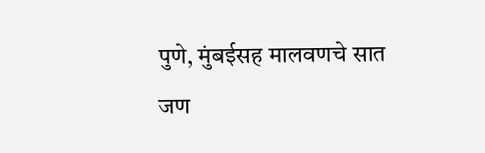पुणे, मुंबईसह मालवणचे सात जण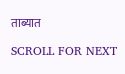ताब्यात

SCROLL FOR NEXT